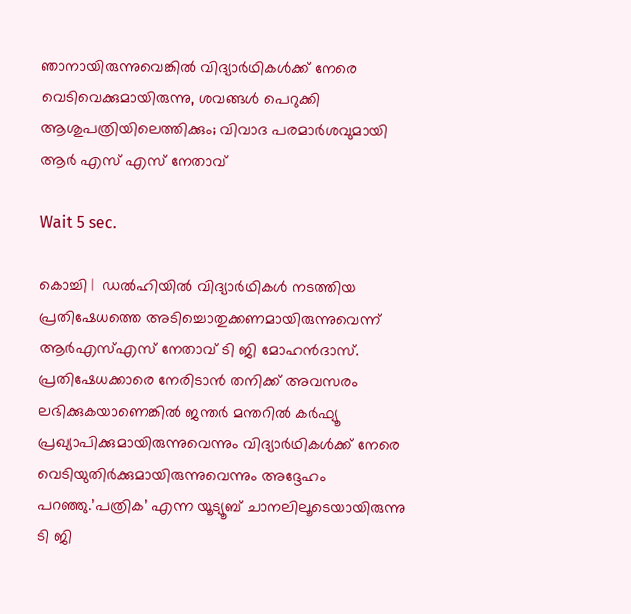ഞാനായിരുന്നുവെങ്കില്‍ വിദ്യാര്‍ഥികള്‍ക്ക് നേരെ വെടിവെക്കുമായിരുന്നു, ശവങ്ങള്‍ പെറുക്കി ആശുപത്രിയിലെത്തിക്കും; വിവാദ പരമാര്‍ശവുമായി ആര്‍ എസ് എസ് നേതാവ്

Wait 5 sec.

കൊച്ചി |  ഡല്‍ഹിയില്‍ വിദ്യാര്‍ഥികള്‍ നടത്തിയ പ്രതിഷേധത്തെ അടിച്ചൊതുക്കണമായിരുന്നുവെന്ന് ആര്‍എസ്എസ് നേതാവ് ടി ജി മോഹന്‍ദാസ്. പ്രതിഷേധക്കാരെ നേരിടാന്‍ തനിക്ക് അവസരം ലഭിക്കുകയാണെങ്കില്‍ ജന്തര്‍ മന്തറില്‍ കര്‍ഫ്യൂ പ്രഖ്യാപിക്കുമായിരുന്നുവെന്നും വിദ്യാര്‍ഥികള്‍ക്ക് നേരെ വെടിയുതിര്‍ക്കുമായിരുന്നുവെന്നും അദ്ദേഹം പറഞ്ഞു.’പത്രിക’ എന്ന യൂട്യൂബ് ചാനലിലൂടെയായിരുന്നു ടി ജി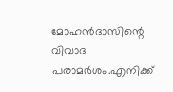മോഹന്‍ദാസിന്റെ വിവാദ പരാമര്‍ശം.എനിക്ക്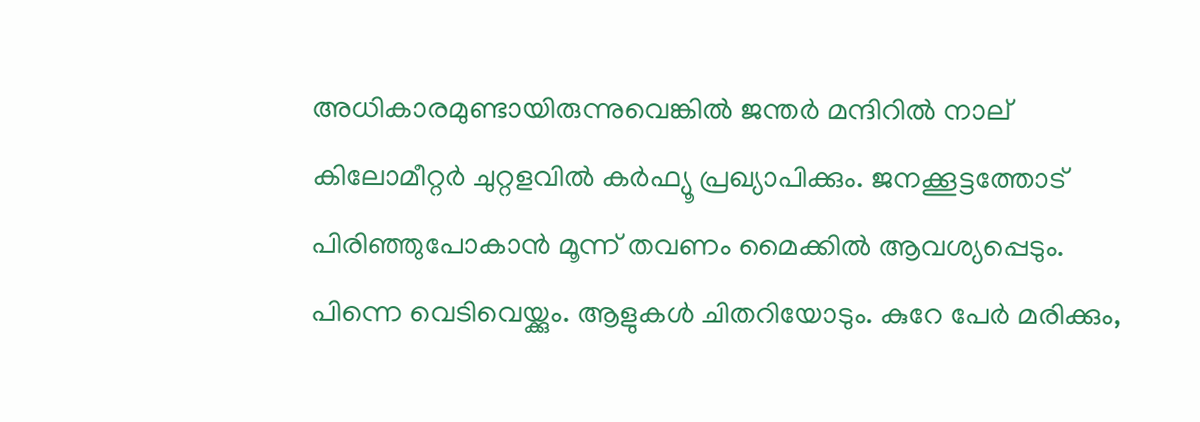അധികാരമുണ്ടായിരുന്നുവെങ്കില്‍ ജന്തര്‍ മന്ദിറില്‍ നാല് കിലോമീറ്റര്‍ ചുറ്റളവില്‍ കര്‍ഫ്യൂ പ്രഖ്യാപിക്കും. ജനക്കൂട്ടത്തോട് പിരിഞ്ഞുപോകാന്‍ മൂന്ന് തവണം മൈക്കില്‍ ആവശ്യപ്പെടും. പിന്നെ വെടിവെയ്ക്കും. ആളുകള്‍ ചിതറിയോടും. കുറേ പേര്‍ മരിക്കും,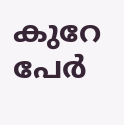കുറേ പേര്‍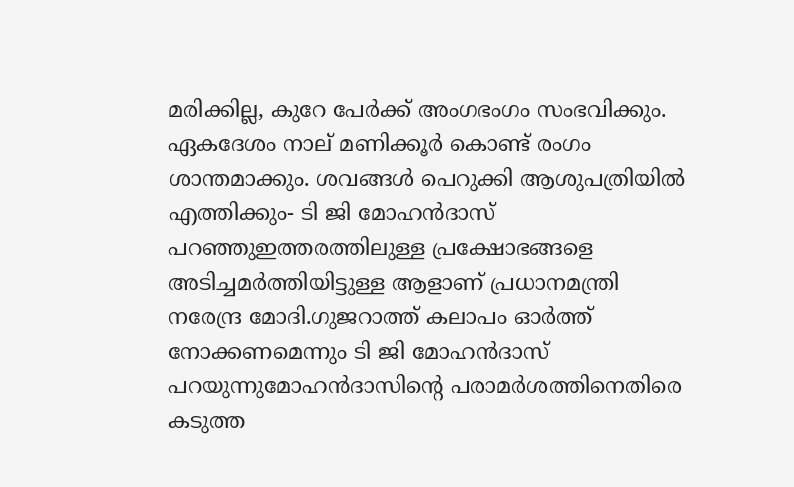മരിക്കില്ല, കുറേ പേര്‍ക്ക് അംഗഭംഗം സംഭവിക്കും. ഏകദേശം നാല് മണിക്കൂര്‍ കൊണ്ട് രംഗം ശാന്തമാക്കും. ശവങ്ങള്‍ പെറുക്കി ആശുപത്രിയില്‍ എത്തിക്കും- ടി ജി മോഹന്‍ദാസ് പറഞ്ഞുഇത്തരത്തിലുള്ള പ്രക്ഷോഭങ്ങളെ അടിച്ചമര്‍ത്തിയിട്ടുള്ള ആളാണ് പ്രധാനമന്ത്രി നരേന്ദ്ര മോദി.ഗുജറാത്ത് കലാപം ഓര്‍ത്ത് നോക്കണമെന്നും ടി ജി മോഹന്‍ദാസ് പറയുന്നുമോഹന്‍ദാസിന്റെ പരാമര്‍ശത്തിനെതിരെ കടുത്ത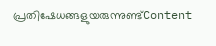പ്രതിഷേധങ്ങളുയരുന്നുണ്ട്Content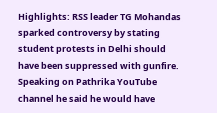Highlights: RSS leader TG Mohandas sparked controversy by stating student protests in Delhi should have been suppressed with gunfire. Speaking on Pathrika YouTube channel he said he would have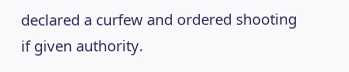declared a curfew and ordered shooting if given authority.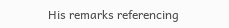His remarks referencing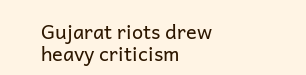Gujarat riots drew heavy criticism